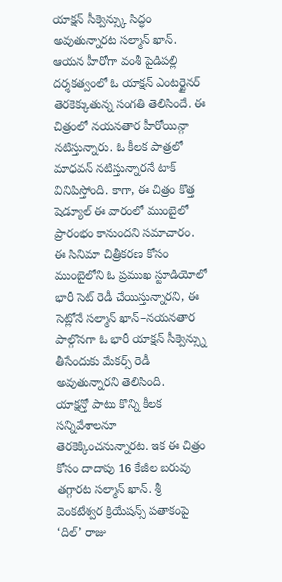యాక్షన్ సీక్వెన్స్కు సిద్ధం అవుతున్నారట సల్మాన్ ఖాన్. ఆయన హీరోగా వంశీ పైడిపల్లి దర్శకత్వంలో ఓ యాక్షన్ ఎంటర్టైనర్ తెరకెక్కుతున్న సంగతి తెలిసిందే. ఈ చిత్రంలో నయనతార హీరోయిన్గా నటిస్తున్నారు. ఓ కీలక పాత్రలో మాధవన్ నటిస్తున్నారనే టాక్ వినిపిస్తోంది. కాగా, ఈ చిత్రం కొత్త షెడ్యూల్ ఈ వారంలో ముంబైలో ప్రారంభం కానుందని సమాచారం.
ఈ సినిమా చిత్రీకరణ కోసం ముంబైలోని ఓ ప్రముఖ స్టూడియోలో భారీ సెట్ రెడీ చేయిస్తున్నారని, ఈ సెట్లోనే సల్మాన్ ఖాన్–నయనతార పాల్గొనగా ఓ భారీ యాక్షన్ సీక్వెన్స్ను తీసేందుకు మేకర్స్ రెడీ అవుతున్నారని తెలిసింది.
యాక్షన్తో పాటు కొన్ని కీలక సన్నివేశాలనూ తెరకెక్కించనున్నారట. ఇక ఈ చిత్రం కోసం దాదాపు 16 కేజీల బరువు తగ్గారట సల్మాన్ ఖాన్. శ్రీ వెంకటేశ్వర క్రియేషన్స్ పతాకంపై ‘దిల్’ రాజు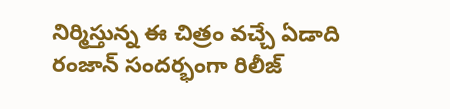నిర్మిస్తున్న ఈ చిత్రం వచ్చే ఏడాది రంజాన్ సందర్భంగా రిలీజ్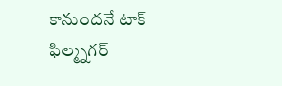కానుందనే టాక్ ఫిల్మ్నగర్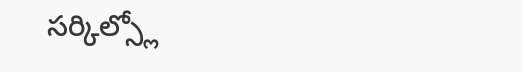సర్కిల్స్లో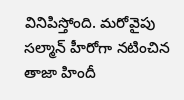వినిపిస్తోంది. మరోవైపు సల్మాన్ హీరోగా నటించిన తాజా హిందీ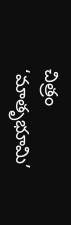చిత్రం ‘మాతృభూమి’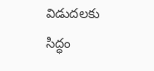విడుదలకు సిద్ధం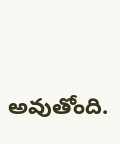అవుతోంది.